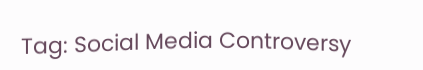Tag: Social Media Controversy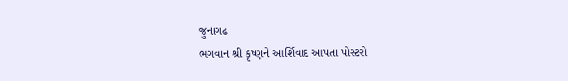જુનાગઢ
ભગવાન શ્રી કૃષ્ણને આર્શિવાદ આપતા પોસ્ટરો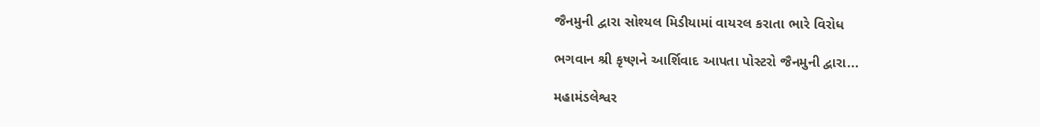જૈનમુની દ્વારા સોશ્યલ મિડીયામાં વાયરલ કરાતા ભારે વિરોધ

ભગવાન શ્રી કૃષ્ણને આર્શિવાદ આપતા પોસ્ટરો જૈનમુની દ્વારા...

મહામંડલેશ્વર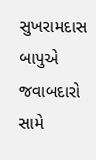સુખરામદાસ બાપુએ જવાબદારો સામે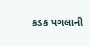કડક પગલાની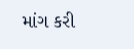માંગ કરી